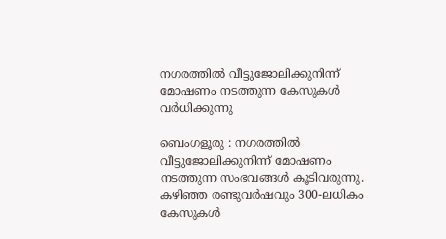നഗരത്തിൽ വീട്ടുജോലിക്കുനിന്ന് മോഷണം നടത്തുന്ന കേസുകൾ വർധിക്കുന്നു

ബെംഗളൂരു : നഗരത്തിൽ വീട്ടുജോലിക്കുനിന്ന് മോഷണം നടത്തുന്ന സംഭവങ്ങൾ കൂടിവരുന്നു. കഴിഞ്ഞ രണ്ടുവർഷവും 300-ലധികം കേസുകൾ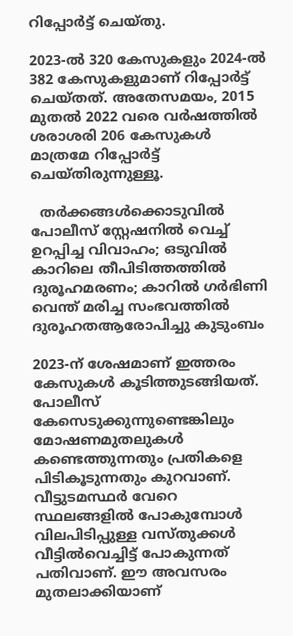റിപ്പോർട്ട് ചെയ്തു.

2023-ൽ 320 കേസുകളും 2024-ൽ 382 കേസുകളുമാണ് റിപ്പോർട്ട് ചെയ്തത്. അതേസമയം, 2015 മുതൽ 2022 വരെ വർഷത്തിൽ ശരാശരി 206 കേസുകൾ മാത്രമേ റിപ്പോർട്ട് ചെയ്തിരുന്നുള്ളൂ.

  തർക്കങ്ങൾക്കൊടുവിൽ പോലീസ് സ്റ്റേഷനിൽ വെച്ച് ഉറപ്പിച്ച വിവാഹം; ഒടുവിൽ കാറിലെ തീപിടിത്തത്തിൽ ദുരൂഹമരണം; കാറിൽ ഗർഭിണി വെന്ത് മരിച്ച സംഭവത്തിൽ ദുരൂഹതആരോപിച്ചു കുടുംബം

2023-ന് ശേഷമാണ് ഇത്തരം കേസുകൾ കൂടിത്തുടങ്ങിയത്. പോലീസ് കേസെടുക്കുന്നുണ്ടെങ്കിലും മോഷണമുതലുകൾ കണ്ടെത്തുന്നതും പ്രതികളെ പിടികൂടുന്നതും കുറവാണ്. വീട്ടുടമസ്ഥർ വേറെ സ്ഥലങ്ങളിൽ പോകുമ്പോൾ വിലപിടിപ്പുള്ള വസ്തുക്കൾ വീട്ടിൽവെച്ചിട്ട് പോകുന്നത് പതിവാണ്. ഈ അവസരം മുതലാക്കിയാണ്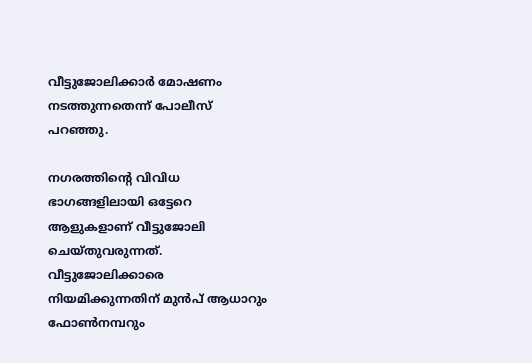വീട്ടുജോലിക്കാർ മോഷണം നടത്തുന്നതെന്ന് പോലീസ് പറഞ്ഞു.

നഗരത്തിന്റെ വിവിധ ഭാഗങ്ങളിലായി ഒട്ടേറെ ആളുകളാണ് വീട്ടുജോലി ചെയ്തുവരുന്നത്. വീട്ടുജോലിക്കാരെ നിയമിക്കുന്നതിന് മുൻപ്‌ ആധാറും ഫോൺനമ്പറും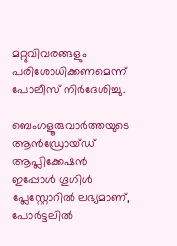മറ്റുവിവരങ്ങളും പരിശോധിക്കണമെന്ന് പോലീസ് നിർദേശിച്ചു.

ബെംഗളൂരുവാർത്തയുടെ ആൻഡ്രോയ്ഡ് ആപ്ലിക്കേഷൻ ഇപ്പോൾ ഗൂഗിൾ പ്ലേസ്റ്റോറിൽ ലഭ്യമാണ്, പോർട്ടലിൽ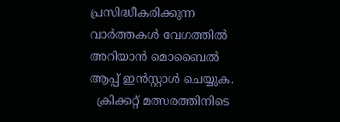പ്രസിദ്ധീകരിക്കുന്ന വാർത്തകൾ വേഗത്തിൽ അറിയാൻ മൊബൈൽ ആപ്പ് ഇൻസ്റ്റാൾ ചെയ്യുക.
  ക്രിക്കറ്റ് മത്സരത്തിനിടെ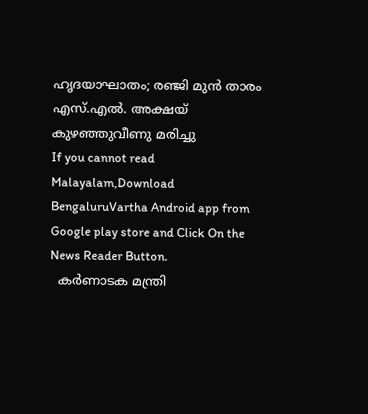ഹൃദയാഘാതം; രഞ്ജി മുൻ താരം എസ്.എൽ. അക്ഷയ് കുഴഞ്ഞുവീണു മരിച്ചു
If you cannot read Malayalam,Download BengaluruVartha Android app from Google play store and Click On the News Reader Button.
  കർണാടക മന്ത്രി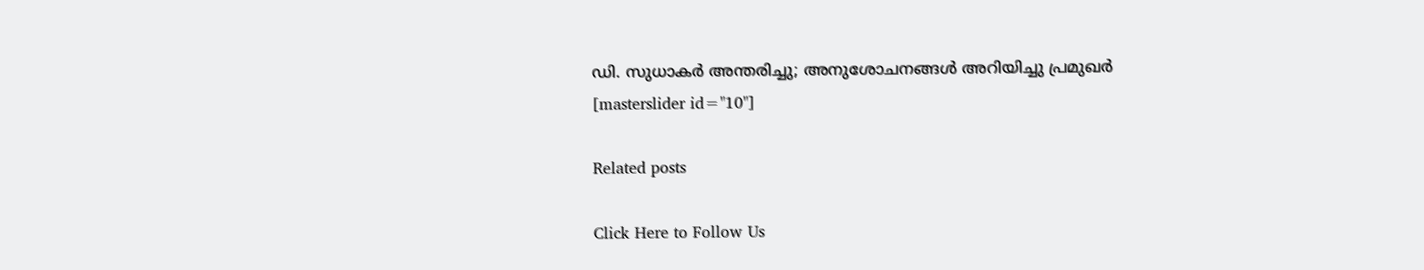ഡി. സുധാകർ അന്തരിച്ചു; അനുശോചനങ്ങൾ അറിയിച്ചു പ്രമുഖർ
[masterslider id="10"]

Related posts

Click Here to Follow Us